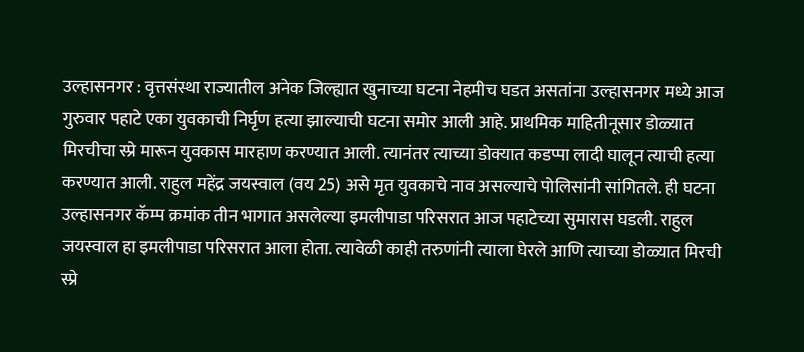उल्हासनगर : वृत्तसंस्था राज्यातील अनेक जिल्ह्यात खुनाच्या घटना नेहमीच घडत असतांना उल्हासनगर मध्ये आज गुरुवार पहाटे एका युवकाची निर्घृण हत्या झाल्याची घटना समोर आली आहे. प्राथमिक माहितीनूसार डोळ्यात मिरचीचा स्प्रे मारून युवकास मारहाण करण्यात आली. त्यानंतर त्याच्या डोक्यात कडप्पा लादी घालून त्याची हत्या करण्यात आली. राहुल महेंद्र जयस्वाल (वय 25) असे मृत युवकाचे नाव असल्याचे पोलिसांनी सांगितले. ही घटना उल्हासनगर कॅम्प क्रमांक तीन भागात असलेल्या इमलीपाडा परिसरात आज पहाटेच्या सुमारास घडली. राहुल जयस्वाल हा इमलीपाडा परिसरात आला होता. त्यावेळी काही तरुणांनी त्याला घेरले आणि त्याच्या डोळ्यात मिरची स्प्रे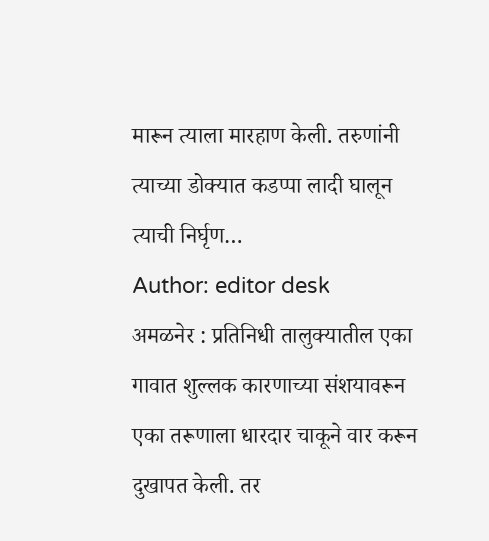मारून त्याला मारहाण केली. तरुणांनी त्याच्या डोक्यात कडप्पा लादी घालून त्याची निर्घृण…
Author: editor desk
अमळनेर : प्रतिनिधी तालुक्यातील एका गावात शुल्लक कारणाच्या संशयावरून एका तरूणाला धारदार चाकूने वार करून दुखापत केली. तर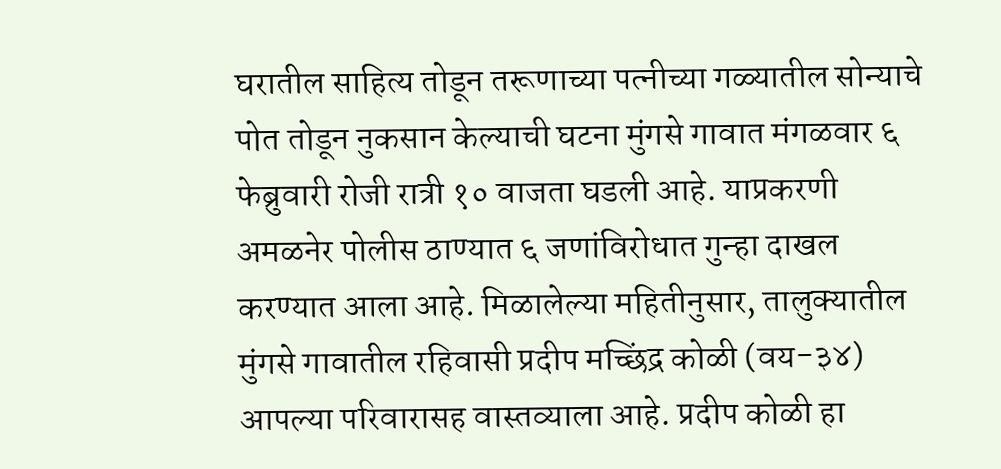घरातील साहित्य तोडून तरूणाच्या पत्नीच्या गळ्यातील सोन्याचे पोत तोडून नुकसान केल्याची घटना मुंगसे गावात मंगळवार ६ फेब्रुवारी रोजी रात्री १० वाजता घडली आहे. याप्रकरणी अमळनेर पोलीस ठाण्यात ६ जणांविरोधात गुन्हा दाखल करण्यात आला आहे. मिळालेल्या महितीनुसार, तालुक्यातील मुंगसे गावातील रहिवासी प्रदीप मच्छिंद्र कोळी (वय-३४) आपल्या परिवारासह वास्तव्याला आहे. प्रदीप कोळी हा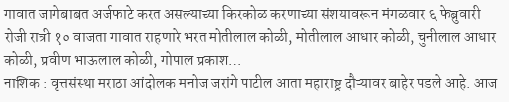गावात जागेबाबत अर्जफाटे करत असल्याच्या किरकोळ करणाच्या संशयावरून मंगळवार ६ फेब्रुवारी रोजी रात्री १० वाजता गावात राहणारे भरत मोतीलाल कोळी, मोतीलाल आधार कोळी, चुनीलाल आधार कोळी, प्रवीण भाऊलाल कोळी, गोपाल प्रकाश…
नाशिक : वृत्तसंस्था मराठा आंदोलक मनोज जरांगे पाटील आता महाराष्ट्र दौऱ्यावर बाहेर पडले आहे. आज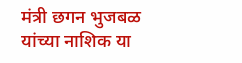मंत्री छगन भुजबळ यांच्या नाशिक या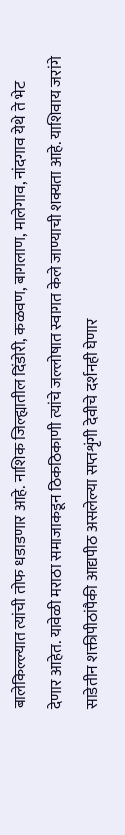बालेकिल्ल्यात त्यांची तोफ धडाडणार आहे. नाशिक जिल्ह्यातील दिंडोरी, कळवण, बागलाण, मालेगाव, नांदगाव येथे ते भेट देणार आहेत. यावेळी मराठा समाजाकडून ठिकठिकाणी त्यांचे जल्लोषात स्वागत केले जाण्याची शक्यता आहे. याशिवाय जरांगे साडेतीन शक्तीपीठांपैकी आद्यपीठ असलेल्या सप्तशृंगी देवीचे दर्शनही घेणार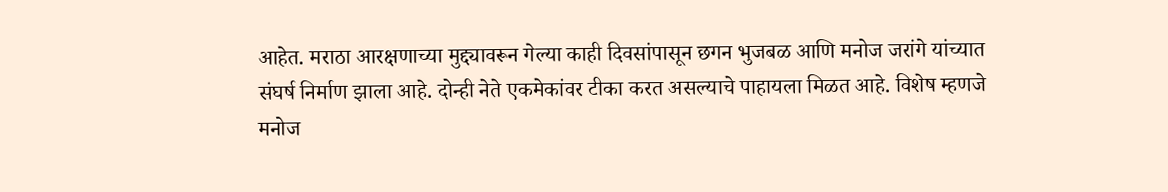आहेत. मराठा आरक्षणाच्या मुद्द्यावरून गेल्या काही दिवसांपासून छगन भुजबळ आणि मनोज जरांगे यांच्यात संघर्ष निर्माण झाला आहे. दोन्ही नेते एकमेकांवर टीका करत असल्याचे पाहायला मिळत आहे. विशेष म्हणजे मनोज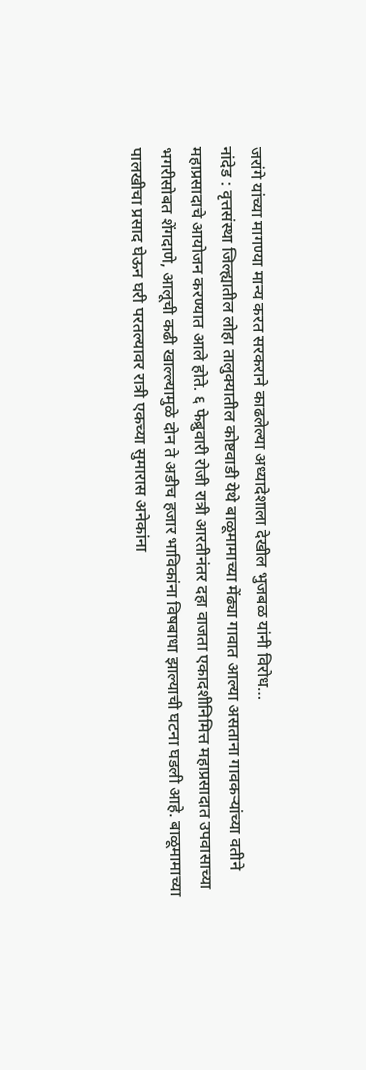जरांगे यांच्या मागण्या मान्य करत सरकराने काढलेल्या अध्यादेशाला देखील भुजबळ यांनी विरोध…
नांदेड : वृत्तसंस्था जिल्ह्यातील लोहा तालुक्यातील कोष्टवाडी येथे बाळूमामाच्या मेंढ्या गावात आल्या असताना गावकऱ्यांच्या वतीने महाप्रसादाचे आयोजन करण्यात आले होते. ६ फेब्रुवारी रोजी रात्री आरतीनंतर दहा वाजता एकादशीनिमित्त महाप्रसादात उपवासाच्या भगरीसोबत शेंगदाणे, आलूची कढी खाल्ल्यामुळे दोन ते अडीच हजार भाविकांना विषबाधा झाल्याची घटना घडली आहे. बाळूमामाच्या पालखीचा प्रसाद घेऊन घरी परतल्यावर रात्री एकच्या सुमारास अनेकांना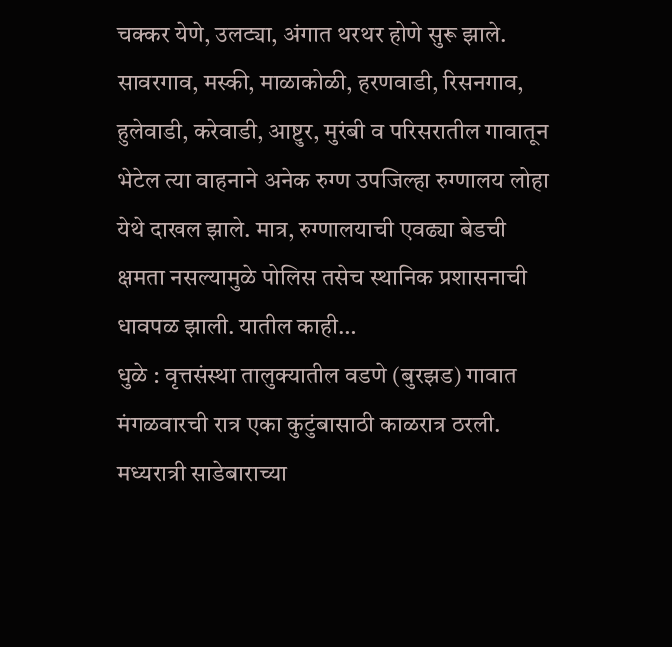चक्कर येणे, उलट्या, अंगात थरथर होणे सुरू झाले. सावरगाव, मस्की, माळाकोळी, हरणवाडी, रिसनगाव, हुलेवाडी, करेवाडी, आष्टुर, मुरंबी व परिसरातील गावातून भेटेल त्या वाहनाने अनेक रुग्ण उपजिल्हा रुग्णालय लोहा येथे दाखल झाले. मात्र, रुग्णालयाची एवढ्या बेडची क्षमता नसल्यामुळे पोलिस तसेच स्थानिक प्रशासनाची धावपळ झाली. यातील काही…
धुळे : वृत्तसंस्था तालुक्यातील वडणे (बुरझड) गावात मंगळवारची रात्र एका कुटुंबासाठी काळरात्र ठरली. मध्यरात्री साडेबाराच्या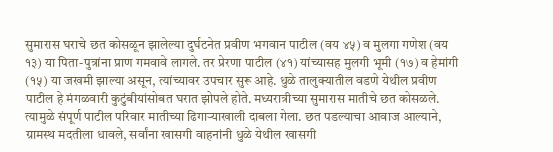सुमारास घराचे छत कोसळून झालेल्या दुर्घटनेत प्रवीण भगवान पाटील (वय ४५) व मुलगा गणेश (वय १३) या पिता-पुत्रांना प्राण गमवावे लागले. तर प्रेरणा पाटील (४१) यांच्यासह मुलगी भूमी (१७) व हेमांगी (१५) या जखमी झाल्या असून, त्यांच्यावर उपचार सुरू आहे. धुळे तालुक्यातील वडणे येथील प्रवीण पाटील हे मंगळवारी कुटुंबीयांसोबत घरात झोपले होते. मध्यरात्रीच्या सुमारास मातीचे छत कोसळले. त्यामुळे संपूर्ण पाटील परिवार मातीच्या ढिगाऱ्याखाली दाबला गेला. छत पडल्याचा आवाज आल्याने, ग्रामस्थ मदतीला धावले, सर्वांना खासगी वाहनांनी धुळे येथील खासगी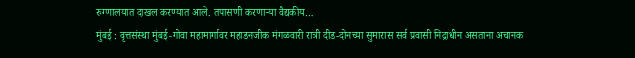रुग्णालयात दाखल करण्यात आले. तपासणी करणाऱ्या वैद्यकीय…
मुंबई : वृत्तसंस्था मुंबई-गोवा महामार्गावर महाडनजीक मंगळवारी रात्री दीड-दोनच्या सुमारास सर्व प्रवासी निद्राधीन असताना अचानक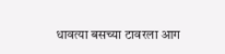धावत्या बसच्या टावरला आग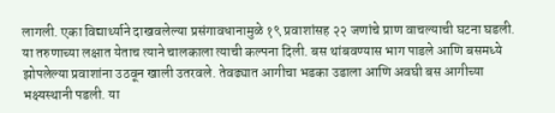लागली. एका विद्यार्थ्याने दाखवलेल्या प्रसंगावधानामुळे १९ प्रवाशांसह २२ जणांचे प्राण वाचल्याची घटना घडली. या तरुणाच्या लक्षात येताच त्याने चालकाला त्याची कल्पना दिली. बस थांबवण्यास भाग पाडले आणि बसमध्ये झोपलेल्या प्रवाशांना उठवून खाली उतरवले. तेवढ्यात आगीचा भडका उडाला आणि अवघी बस आगीच्या भक्ष्यस्थानी पडली. या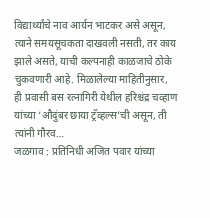विद्यार्थ्यांचे नाव आर्यन भाटकर असे असून, त्याने समयसूचकता दाखवली नसती, तर काय झाले असते, याची कल्पनाही काळजाचे ठोके चुकवणारी आहे. मिळालेल्या माहितीनुसार, ही प्रवासी बस रत्नागिरी येथील हरिश्चंद्र चव्हाण यांच्या ‘औदुंबर छाया ट्रॅव्हल्स’ची असून, ती त्यांनी गौरव…
जळगाव : प्रतिनिधी अजित पवार यांच्या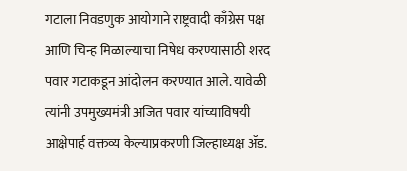गटाला निवडणुक आयोगाने राष्ट्रवादी काँग्रेस पक्ष आणि चिन्ह मिळाल्याचा निषेध करण्यासाठी शरद पवार गटाकडून आंदोलन करण्यात आले. यावेळी त्यांनी उपमुख्यमंत्री अजित पवार यांच्याविषयी आक्षेपार्ह वक्तव्य केल्याप्रकरणी जिल्हाध्यक्ष ॲड.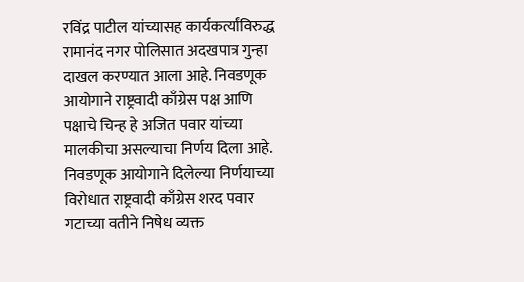रविंद्र पाटील यांच्यासह कार्यकर्त्यांविरुद्ध रामानंद नगर पोलिसात अदखपात्र गुन्हा दाखल करण्यात आला आहे. निवडणूक आयोगाने राष्ट्रवादी काँग्रेस पक्ष आणि पक्षाचे चिन्ह हे अजित पवार यांच्या मालकीचा असल्याचा निर्णय दिला आहे. निवडणूक आयोगाने दिलेल्या निर्णयाच्या विरोधात राष्ट्रवादी काँग्रेस शरद पवार गटाच्या वतीने निषेध व्यक्त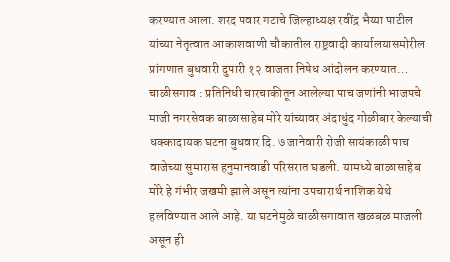करण्यात आला. शरद पवार गटाचे जिल्हाध्यक्ष रवींद्र भैय्या पाटील यांच्या नेतृत्वात आकाशवाणी चौकातील राष्ट्रवादी कार्यालयासमोरील प्रांगणात बुधवारी दुपारी १२ वाजता निषेध आंदोलन करण्यात…
चाळीसगाव : प्रतिनिधी चारचाकीतून आलेल्या पाच जणांनी भाजपचे माजी नगरसेवक बाळासाहेब मोरे यांच्यावर अंदाधुंद गोळीबार केल्याची धक्कादायक घटना बुधवार दि. ७ जानेवारी रोजी सायंकाळी पाच वाजेच्या सुमारास हनुमानवाडी परिसरात घडली. यामध्ये बाळासाहेब मोरे हे गंभीर जखमी झाले असून त्यांना उपचारार्थ नाशिक येथे हलविण्यात आले आहे. या घटनेमुळे चाळीसगावात खळबळ माजली असून ही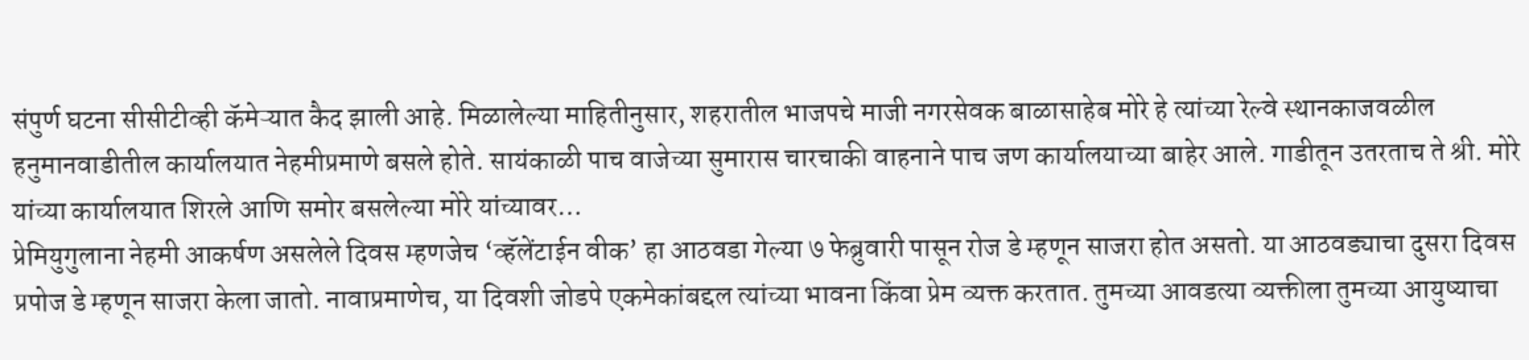संपुर्ण घटना सीसीटीव्ही कॅमेऱ्यात कैद झाली आहे. मिळालेल्या माहितीनुसार, शहरातील भाजपचे माजी नगरसेवक बाळासाहेब मोरे हे त्यांच्या रेल्वे स्थानकाजवळील हनुमानवाडीतील कार्यालयात नेहमीप्रमाणे बसले होते. सायंकाळी पाच वाजेच्या सुमारास चारचाकी वाहनाने पाच जण कार्यालयाच्या बाहेर आले. गाडीतून उतरताच ते श्री. मोरे यांच्या कार्यालयात शिरले आणि समोर बसलेल्या मोरे यांच्यावर…
प्रेमियुगुलाना नेहमी आकर्षण असलेले दिवस म्हणजेच ‘व्हॅलेंटाईन वीक’ हा आठवडा गेल्या ७ फेब्रुवारी पासून रोज डे म्हणून साजरा होत असतो. या आठवड्याचा दुसरा दिवस प्रपोज डे म्हणून साजरा केला जातो. नावाप्रमाणेच, या दिवशी जोडपे एकमेकांबद्दल त्यांच्या भावना किंवा प्रेम व्यक्त करतात. तुमच्या आवडत्या व्यक्तीला तुमच्या आयुष्याचा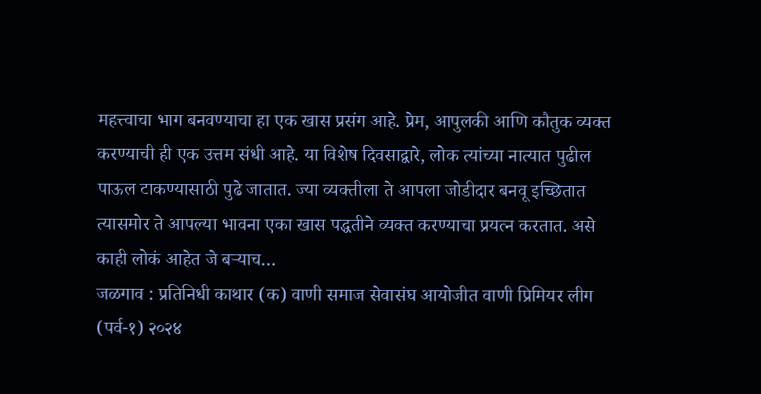महत्त्वाचा भाग बनवण्याचा हा एक खास प्रसंग आहे. प्रेम, आपुलकी आणि कौतुक व्यक्त करण्याची ही एक उत्तम संधी आहे. या विशेष दिवसाद्वारे, लोक त्यांच्या नात्यात पुढील पाऊल टाकण्यासाठी पुढे जातात. ज्या व्यक्तीला ते आपला जोडीदार बनवू इच्छितात त्यासमोर ते आपल्या भावना एका खास पद्धतीने व्यक्त करण्याचा प्रयत्न करतात. असे काही लोकं आहेत जे बऱ्याच…
जळगाव : प्रतिनिधी काथार (क) वाणी समाज सेवासंघ आयोजीत वाणी प्रिमियर लीग (पर्व-१) २०२४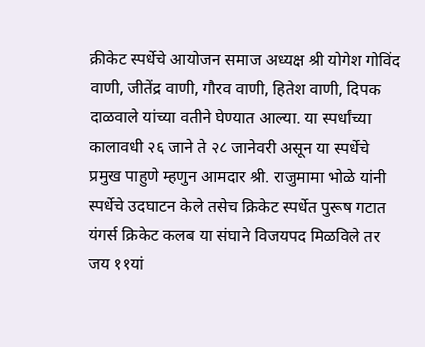क्रीकेट स्पर्धेचे आयोजन समाज अध्यक्ष श्री योगेश गोविंद वाणी, जीतेंद्र वाणी, गौरव वाणी, हितेश वाणी, दिपक दाळवाले यांच्या वतीने घेण्यात आल्या. या स्पर्धांच्या कालावधी २६ जाने ते २८ जानेवरी असून या स्पर्धेचे प्रमुख पाहुणे म्हणुन आमदार श्री. राजुमामा भोळे यांनी स्पर्धेचे उदघाटन केले तसेच क्रिकेट स्पर्धेत पुरूष गटात यंगर्स क्रिकेट कलब या संघाने विजयपद मिळविले तर जय ११यां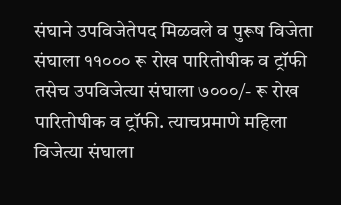संघाने उपविजेतेपद मिळवले व पुरूष विजेता संघाला ११००० रू रोख पारितोषीक व ट्रॉफी तसेच उपविजेत्या संघाला ७०००/- रू रोख पारितोषीक व ट्रॉफी. त्याचप्रमाणे महिला विजेत्या संघाला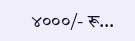४०००/- रू…